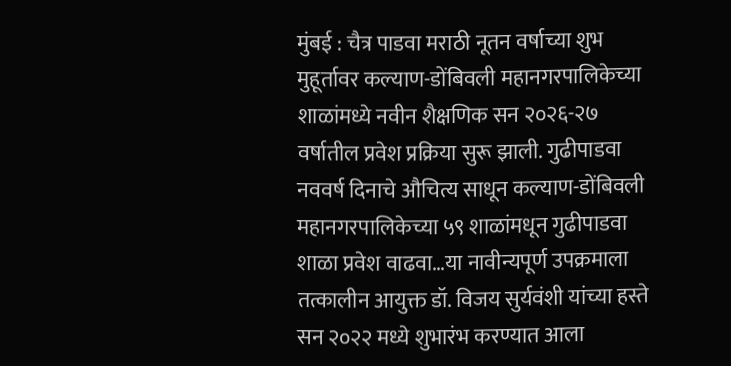मुंबई : चैत्र पाडवा मराठी नूतन वर्षाच्या शुभ मुहूर्तावर कल्याण-डोंबिवली महानगरपालिकेच्या शाळांमध्ये नवीन शैक्षणिक सन २०२६-२७ वर्षातील प्रवेश प्रक्रिया सुरू झाली. गुढीपाडवा नववर्ष दिनाचे औचित्य साधून कल्याण-डोंबिवली महानगरपालिकेच्या ५९ शाळांमधून गुढीपाडवा शाळा प्रवेश वाढवा…या नावीन्यपूर्ण उपक्रमाला तत्कालीन आयुक्त डॉ. विजय सुर्यवंशी यांच्या हस्ते सन २०२२ मध्ये शुभारंभ करण्यात आला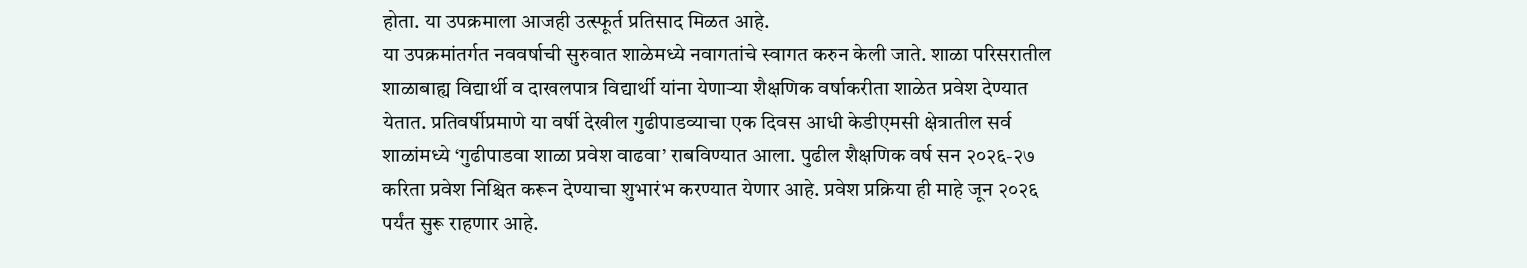होता. या उपक्रमाला आजही उत्स्फूर्त प्रतिसाद मिळत आहे.
या उपक्रमांतर्गत नववर्षाची सुरुवात शाळेमध्ये नवागतांचे स्वागत करुन केली जाते. शाळा परिसरातील शाळाबाह्य विद्यार्थी व दाखलपात्र विद्यार्थी यांना येणाऱ्या शैक्षणिक वर्षाकरीता शाळेत प्रवेश देण्यात येतात. प्रतिवर्षीप्रमाणे या वर्षी देखील गुढीपाडव्याचा एक दिवस आधी केडीएमसी क्षेत्रातील सर्व शाळांमध्ये ‘गुढीपाडवा शाळा प्रवेश वाढवा’ राबविण्यात आला. पुढील शैक्षणिक वर्ष सन २०२६-२७ करिता प्रवेश निश्चित करून देण्याचा शुभारंभ करण्यात येणार आहे. प्रवेश प्रक्रिया ही माहे जून २०२६ पर्यंत सुरू राहणार आहे.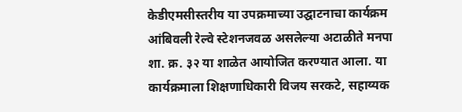केडीएमसीस्तरीय या उपक्रमाच्या उद्घाटनाचा कार्यक्रम आंबिवली रेल्वे स्टेशनजवळ असलेल्या अटाळीते मनपा शा. क्र. ३२ या शाळेत आयोजित करण्यात आला. या कार्यक्रमाला शिक्षणाधिकारी विजय सरकटे, सहाय्यक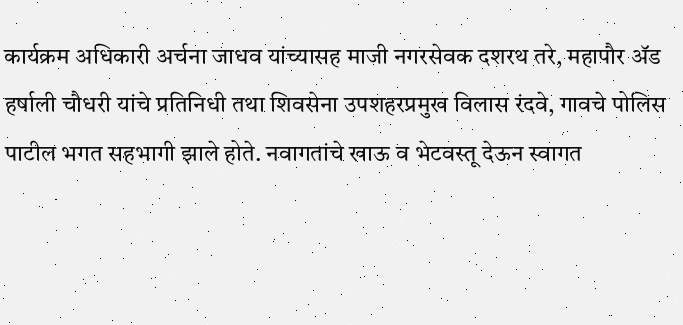कार्यक्रम अधिकारी अर्चना जाधव यांच्यासह माजी नगरसेवक दशरथ तरे, महापौर ॲड हर्षाली चौधरी यांचे प्रतिनिधी तथा शिवसेना उपशहरप्रमुख विलास रंदवे, गावचे पोलिस पाटील भगत सहभागी झाले होते. नवागतांचे खाऊ व भेटवस्तू देऊन स्वागत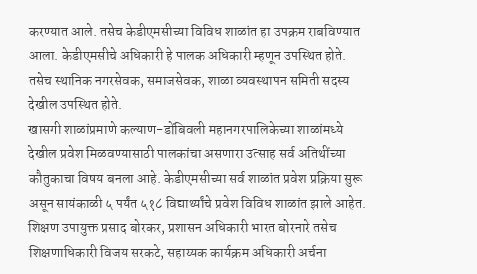करण्यात आले. तसेच केडीएमसीच्या विविध शाळांत हा उपक्रम राबविण्यात आला. केडीएमसीचे अधिकारी हे पालक अधिकारी म्हणून उपस्थित होते. तसेच स्थानिक नगरसेवक, समाजसेवक, शाळा व्यवस्थापन समिती सदस्य देखील उपस्थित होते.
खासगी शाळांप्रमाणे कल्याण-डोंबिवली महानगरपालिकेच्या शाळांमध्ये देखील प्रवेश मिळवण्यासाठी पालकांचा असणारा उत्साह सर्व अतिथींच्या कौतुकाचा विषय बनला आहे. केडीएमसीच्या सर्व शाळांत प्रवेश प्रक्रिया सुरू असून सायंकाळी ५ पर्यंत ५१८ विद्यार्थ्यांचे प्रवेश विविध शाळांत झाले आहेत. शिक्षण उपायुक्त प्रसाद बोरकर, प्रशासन अधिकारी भारत बोरनारे तसेच शिक्षणाधिकारी विजय सरकटे, सहाय्यक कार्यक्रम अधिकारी अर्चना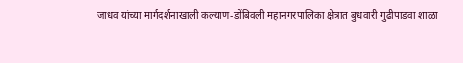जाधव यांच्या मार्गदर्शनाखाली कल्याण-डोंबिवली महानगरपालिका क्षेत्रात बुधवारी गुढीपाडवा शाळा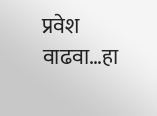प्रवेश वाढवा…हा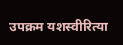उपक्रम यशस्वीरित्या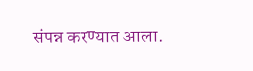संपन्न करण्यात आला.